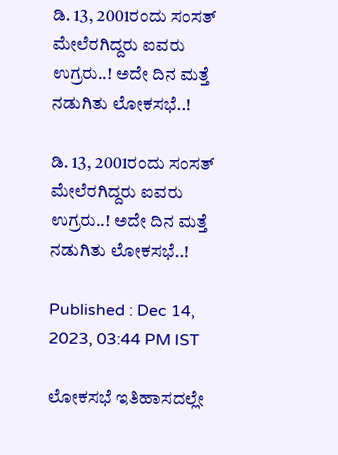ಡಿ. 13, 2001ರಂದು ಸಂಸತ್ ಮೇಲೆರಗಿದ್ದರು ಐವರು ಉಗ್ರರು..! ಅದೇ ದಿನ ಮತ್ತೆ ನಡುಗಿತು ಲೋಕಸಭೆ..!

ಡಿ. 13, 2001ರಂದು ಸಂಸತ್ ಮೇಲೆರಗಿದ್ದರು ಐವರು ಉಗ್ರರು..! ಅದೇ ದಿನ ಮತ್ತೆ ನಡುಗಿತು ಲೋಕಸಭೆ..!

Published : Dec 14, 2023, 03:44 PM IST

ಲೋಕಸಭೆ ಇತಿಹಾಸದಲ್ಲೇ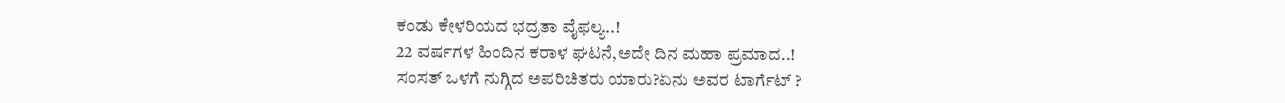ಕಂಡು ಕೇಳರಿಯದ ಭದ್ರತಾ ವೈಫಲ್ಯ..!
22 ವರ್ಷಗಳ ಹಿಂದಿನ ಕರಾಳ ಘಟನೆ,ಅದೇ ದಿನ ಮಹಾ ಪ್ರಮಾದ..!
ಸಂಸತ್ ಒಳಗೆ ನುಗ್ಗಿದ ಅಪರಿಚಿತರು ಯಾರು?ಏನು ಅವರ ಟಾರ್ಗೆಟ್ ?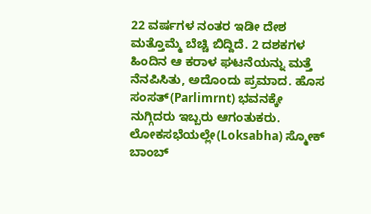22 ವರ್ಷಗಳ ನಂತರ ಇಡೀ ದೇಶ ಮತ್ತೊಮ್ಮೆ ಬೆಚ್ಚಿ ಬಿದ್ದಿದೆ. 2 ದಶಕಗಳ ಹಿಂದಿನ ಆ ಕರಾಳ ಘಟನೆಯನ್ನು ಮತ್ತೆ ನೆನಪಿಸಿತು, ಅದೊಂದು ಪ್ರಮಾದ. ಹೊಸ ಸಂಸತ್(Parlimrnt) ಭವನಕ್ಕೇ ನುಗ್ಗಿದರು ಇಬ್ಬರು ಆಗಂತುಕರು. ಲೋಕಸಭೆಯಲ್ಲೇ(Loksabha) ಸ್ಮೋಕ್ ಬಾಂಬ್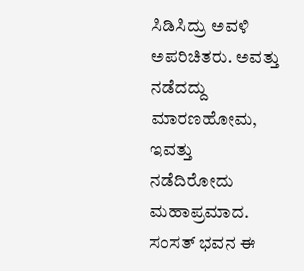ಸಿಡಿಸಿದ್ರು ಅವಳಿ ಅಪರಿಚಿತರು. ಅವತ್ತು ನಡೆದದ್ದು ಮಾರಣಹೋಮ, ಇವತ್ತು ನಡೆದಿರೋದು ಮಹಾಪ್ರಮಾದ. ಸಂಸತ್ ಭವನ ಈ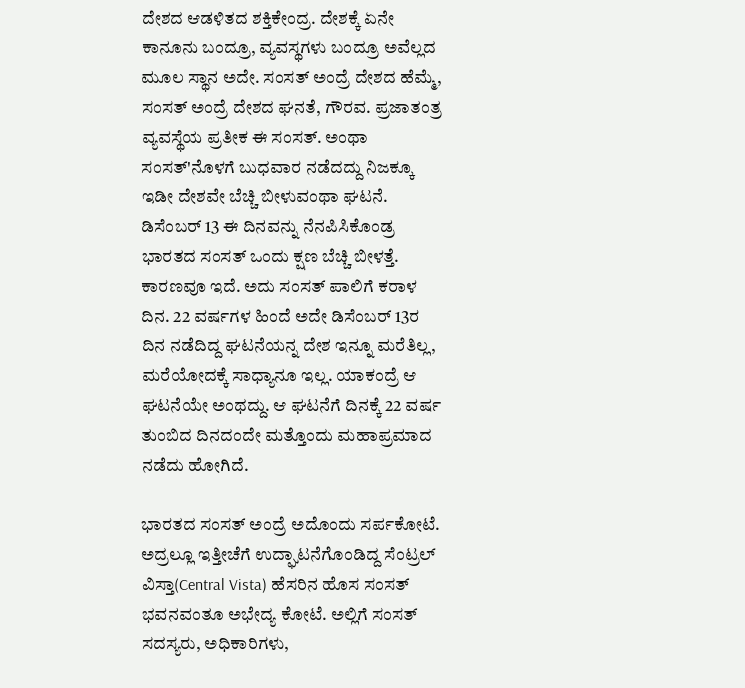ದೇಶದ ಆಡಳಿತದ ಶಕ್ತಿಕೇಂದ್ರ. ದೇಶಕ್ಕೆ ಏನೇ ಕಾನೂನು ಬಂದ್ರೂ, ವ್ಯವಸ್ಥಗಳು ಬಂದ್ರೂ ಅವೆಲ್ಲದ ಮೂಲ ಸ್ಥಾನ ಅದೇ. ಸಂಸತ್ ಅಂದ್ರೆ ದೇಶದ ಹೆಮ್ಮೆ, ಸಂಸತ್ ಅಂದ್ರೆ ದೇಶದ ಘನತೆ, ಗೌರವ. ಪ್ರಜಾತಂತ್ರ ವ್ಯವಸ್ಥೆಯ ಪ್ರತೀಕ ಈ ಸಂಸತ್. ಅಂಥಾ ಸಂಸತ್'ನೊಳಗೆ ಬುಧವಾರ ನಡೆದದ್ದು ನಿಜಕ್ಕೂ ಇಡೀ ದೇಶವೇ ಬೆಚ್ಚಿ ಬೀಳುವಂಥಾ ಘಟನೆ. ಡಿಸೆಂಬರ್ 13 ಈ ದಿನವನ್ನು ನೆನಪಿಸಿಕೊಂಡ್ರ ಭಾರತದ ಸಂಸತ್ ಒಂದು ಕ್ಷಣ ಬೆಚ್ಚಿ ಬೀಳತ್ತೆ. ಕಾರಣವೂ ಇದೆ. ಅದು ಸಂಸತ್ ಪಾಲಿಗೆ ಕರಾಳ ದಿನ. 22 ವರ್ಷಗಳ ಹಿಂದೆ ಅದೇ ಡಿಸೆಂಬರ್ 13ರ ದಿನ ನಡೆದಿದ್ದ ಘಟನೆಯನ್ನ ದೇಶ ಇನ್ನೂ ಮರೆತಿಲ್ಲ, ಮರೆಯೋದಕ್ಕೆ ಸಾಧ್ಯಾನೂ ಇಲ್ಲ. ಯಾಕಂದ್ರೆ ಆ ಘಟನೆಯೇ ಅಂಥದ್ದು. ಆ ಘಟನೆಗೆ ದಿನಕ್ಕೆ 22 ವರ್ಷ ತುಂಬಿದ ದಿನದಂದೇ ಮತ್ತೊಂದು ಮಹಾಪ್ರಮಾದ ನಡೆದು ಹೋಗಿದೆ.

ಭಾರತದ ಸಂಸತ್ ಅಂದ್ರೆ ಅದೊಂದು ಸರ್ಪಕೋಟೆ. ಅದ್ರಲ್ಲೂ ಇತ್ತೀಚೆಗೆ ಉದ್ಘಾಟನೆಗೊಂಡಿದ್ದ ಸೆಂಟ್ರಲ್ ವಿಸ್ತಾ(Central Vista) ಹೆಸರಿನ ಹೊಸ ಸಂಸತ್ ಭವನವಂತೂ ಅಭೇದ್ಯ ಕೋಟೆ. ಅಲ್ಲಿಗೆ ಸಂಸತ್ ಸದಸ್ಯರು, ಅಧಿಕಾರಿಗಳು,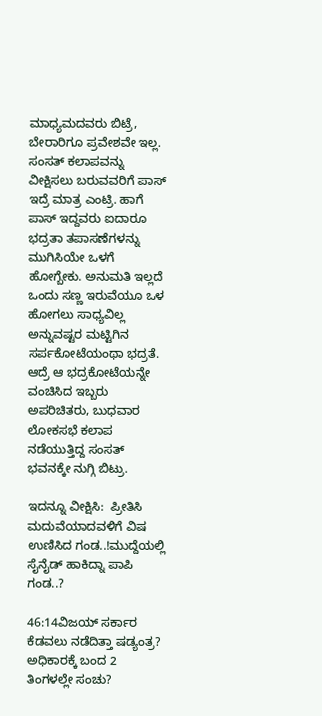ಮಾಧ್ಯಮದವರು ಬಿಟ್ರೆ, ಬೇರಾರಿಗೂ ಪ್ರವೇಶವೇ ಇಲ್ಲ. ಸಂಸತ್ ಕಲಾಪವನ್ನು ವೀಕ್ಷಿಸಲು ಬರುವವರಿಗೆ ಪಾಸ್ ಇದ್ರೆ ಮಾತ್ರ ಎಂಟ್ರಿ. ಹಾಗೆ ಪಾಸ್ ಇದ್ದವರು ಐದಾರೂ ಭದ್ರತಾ ತಪಾಸಣೆಗಳನ್ನು ಮುಗಿಸಿಯೇ ಒಳಗೆ ಹೋಗ್ಬೇಕು. ಅನುಮತಿ ಇಲ್ಲದೆ ಒಂದು ಸಣ್ಣ ಇರುವೆಯೂ ಒಳ ಹೋಗಲು ಸಾಧ್ಯವಿಲ್ಲ ಅನ್ನುವಷ್ಟರ ಮಟ್ಟಿಗಿನ ಸರ್ಪಕೋಟೆಯಂಥಾ ಭದ್ರತೆ. ಆದ್ರೆ ಆ ಭದ್ರಕೋಟೆಯನ್ನೇ ವಂಚಿಸಿದ ಇಬ್ಬರು ಅಪರಿಚಿತರು, ಬುಧವಾರ ಲೋಕಸಭೆ ಕಲಾಪ ನಡೆಯುತ್ತಿದ್ದ ಸಂಸತ್ ಭವನಕ್ಕೇ ನುಗ್ಗಿ ಬಿಟ್ರು.

ಇದನ್ನೂ ವೀಕ್ಷಿಸಿ:  ಪ್ರೀತಿಸಿ ಮದುವೆಯಾದವಳಿಗೆ ವಿಷ ಉಣಿಸಿದ ಗಂಡ..!ಮುದ್ದೆಯಲ್ಲಿ ಸೈನೈಡ್ ಹಾಕಿದ್ನಾ ಪಾಪಿ ಗಂಡ..?

46:14ವಿಜಯ್ ಸರ್ಕಾರ ಕೆಡವಲು ನಡೆದಿತ್ತಾ ಷಡ್ಯಂತ್ರ? ಅಧಿಕಾರಕ್ಕೆ ಬಂದ 2 ತಿಂಗಳಲ್ಲೇ ಸಂಚು?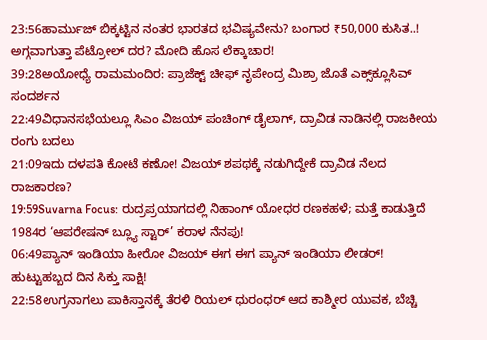23:56ಹಾರ್ಮುಜ್ ಬಿಕ್ಕಟ್ಟಿನ ನಂತರ ಭಾರತದ ಭವಿಷ್ಯವೇನು? ಬಂಗಾರ ₹50,000 ಕುಸಿತ..! ಅಗ್ಗವಾಗುತ್ತಾ ಪೆಟ್ರೋಲ್ ದರ? ಮೋದಿ ಹೊಸ ಲೆಕ್ಕಾಚಾರ!
39:28ಅಯೋಧ್ಯೆ ರಾಮಮಂದಿರ: ಪ್ರಾಜೆಕ್ಟ್ ಚೀಫ್ ನೃಪೇಂದ್ರ ಮಿಶ್ರಾ ಜೊತೆ ಎಕ್ಸ್‌ಕ್ಲೂಸಿವ್ ಸಂದರ್ಶನ
22:49ವಿಧಾನಸಭೆಯಲ್ಲೂ ಸಿಎಂ ವಿಜಯ್ ಪಂಚಿಂಗ್ ಡೈಲಾಗ್, ದ್ರಾವಿಡ ನಾಡಿನಲ್ಲಿ ರಾಜಕೀಯ ರಂಗು ಬದಲು
21:09ಇದು ದಳಪತಿ ಕೋಟೆ ಕಣೋ! ವಿಜಯ್ ಶಪಥಕ್ಕೆ ನಡುಗಿದ್ದೇಕೆ ದ್ರಾವಿಡ ನೆಲದ ರಾಜಕಾರಣ?
19:59Suvarna Focus: ರುದ್ರಪ್ರಯಾಗದಲ್ಲಿ ನಿಹಾಂಗ್ ಯೋಧರ ರಣಕಹಳೆ; ಮತ್ತೆ ಕಾಡುತ್ತಿದೆ 1984ರ ‘ಆಪರೇಷನ್ ಬ್ಲ್ಯೂ ಸ್ಟಾರ್’ ಕರಾಳ ನೆನಪು!
06:49ಪ್ಯಾನ್ ಇಂಡಿಯಾ ಹೀರೋ ವಿಜಯ್ ಈಗ ಈಗ ಪ್ಯಾನ್ ಇಂಡಿಯಾ ಲೀಡರ್! ಹುಟ್ಟುಹಬ್ಬದ ದಿನ ಸಿಕ್ತು ಸಾಕ್ಷಿ!
22:58ಉಗ್ರನಾಗಲು ಪಾಕಿಸ್ತಾನಕ್ಕೆ ತೆರಳಿ ರಿಯಲ್ ಧುರಂಧರ್ ಆದ ಕಾಶ್ಮೀರ ಯುವಕ, ಬೆಚ್ಚಿ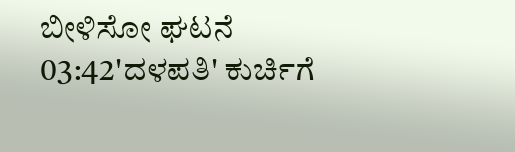ಬೀಳಿಸೋ ಘಟನೆ
03:42'ದಳಪತಿ' ಕುರ್ಚಿಗೆ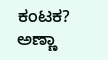ಕಂಟಕ? ಅಣ್ಣಾ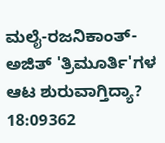ಮಲೈ-ರಜನಿಕಾಂತ್-ಅಜಿತ್ 'ತ್ರಿಮೂರ್ತಿ'ಗಳ ಆಟ ಶುರುವಾಗ್ತಿದ್ಯಾ?
18:09362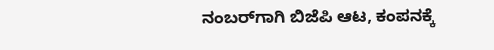ನಂಬರ್‌ಗಾಗಿ ಬಿಜೆಪಿ ಆಟ, ಕಂಪನಕ್ಕೆ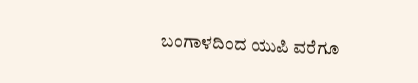ಬಂಗಾಳದಿಂದ ಯುಪಿ ವರೆಗೂ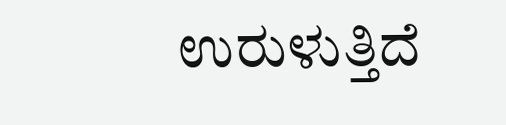ಉರುಳುತ್ತಿದೆ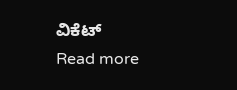ವಿಕೆಟ್
Read more